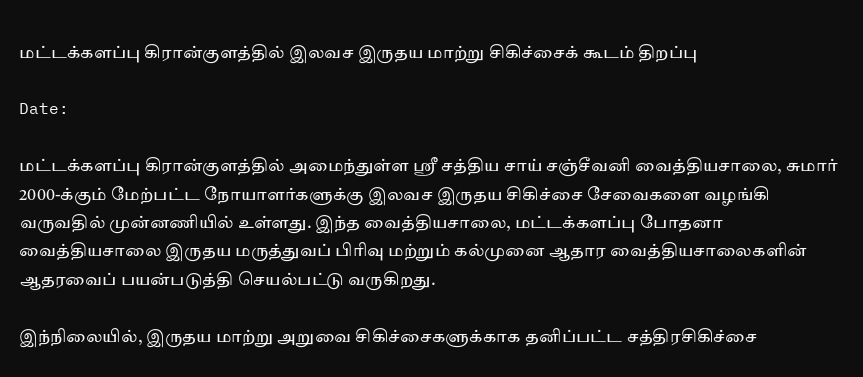மட்டக்களப்பு கிரான்குளத்தில் இலவச இருதய மாற்று சிகிச்சைக் கூடம் திறப்பு

Date:

மட்டக்களப்பு கிரான்குளத்தில் அமைந்துள்ள ஸ்ரீ சத்திய சாய் சஞ்சீவனி வைத்தியசாலை, சுமார் 2000-க்கும் மேற்பட்ட நோயாளர்களுக்கு இலவச இருதய சிகிச்சை சேவைகளை வழங்கி வருவதில் முன்னணியில் உள்ளது. இந்த வைத்தியசாலை, மட்டக்களப்பு போதனா வைத்தியசாலை இருதய மருத்துவப் பிரிவு மற்றும் கல்முனை ஆதார வைத்தியசாலைகளின் ஆதரவைப் பயன்படுத்தி செயல்பட்டு வருகிறது.

இந்நிலையில், இருதய மாற்று அறுவை சிகிச்சைகளுக்காக தனிப்பட்ட சத்திரசிகிச்சை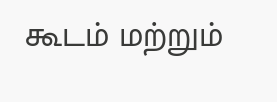கூடம் மற்றும்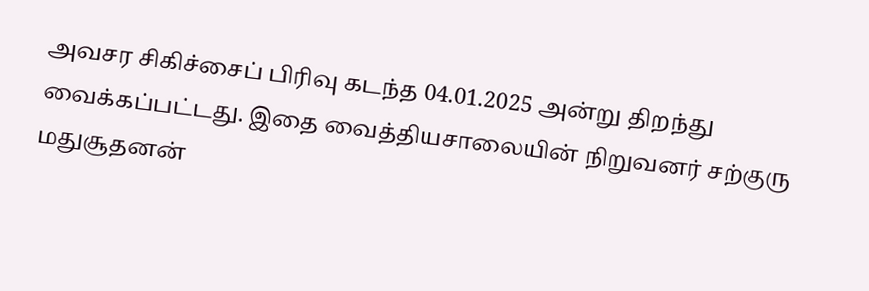அவசர சிகிச்சைப் பிரிவு கடந்த 04.01.2025 அன்று திறந்து வைக்கப்பட்டது. இதை வைத்தியசாலையின் நிறுவனர் சற்குரு மதுசூதனன்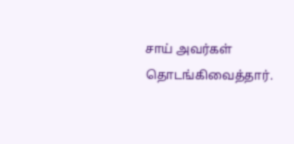சாய் அவர்கள் தொடங்கிவைத்தார்.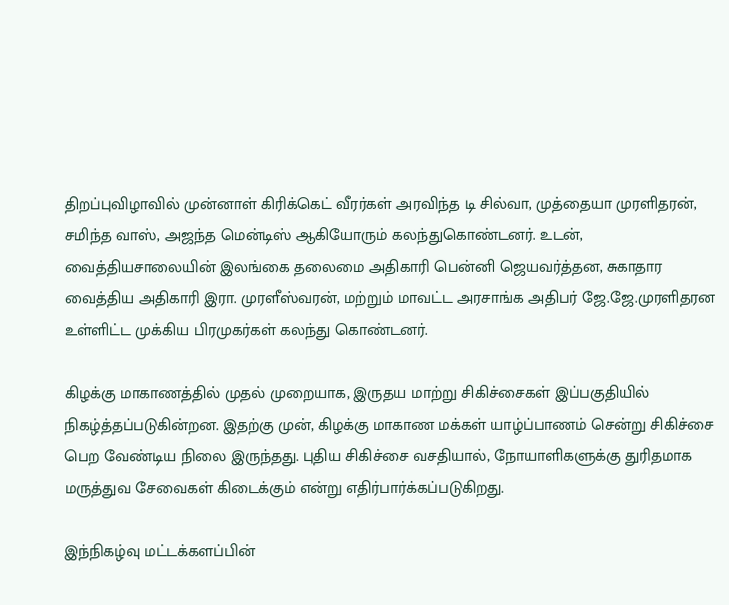திறப்புவிழாவில் முன்னாள் கிரிக்கெட் வீரர்கள் அரவிந்த டி சில்வா, முத்தையா முரளிதரன், சமிந்த வாஸ், அஜந்த மென்டிஸ் ஆகியோரும் கலந்துகொண்டனர். உடன், வைத்தியசாலையின் இலங்கை தலைமை அதிகாரி பென்னி ஜெயவர்த்தன, சுகாதார வைத்திய அதிகாரி இரா. முரளீஸ்வரன், மற்றும் மாவட்ட அரசாங்க அதிபர் ஜே.ஜே.முரளிதரன உள்ளிட்ட முக்கிய பிரமுகர்கள் கலந்து கொண்டனர்.

கிழக்கு மாகாணத்தில் முதல் முறையாக, இருதய மாற்று சிகிச்சைகள் இப்பகுதியில் நிகழ்த்தப்படுகின்றன. இதற்கு முன், கிழக்கு மாகாண மக்கள் யாழ்ப்பாணம் சென்று சிகிச்சை பெற வேண்டிய நிலை இருந்தது. புதிய சிகிச்சை வசதியால், நோயாளிகளுக்கு துரிதமாக மருத்துவ சேவைகள் கிடைக்கும் என்று எதிர்பார்க்கப்படுகிறது.

இந்நிகழ்வு மட்டக்களப்பின்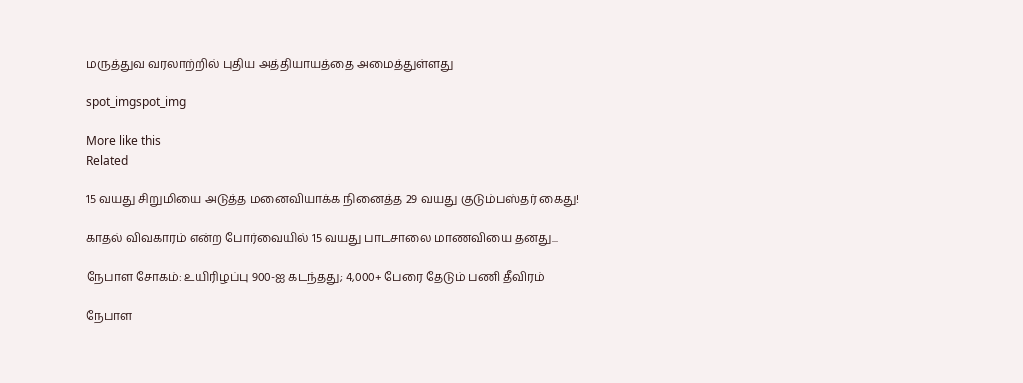மருத்துவ வரலாற்றில் புதிய அத்தியாயத்தை அமைத்துள்ளது

spot_imgspot_img

More like this
Related

15 வயது சிறுமியை அடுத்த மனைவியாக்க நினைத்த 29 வயது குடும்பஸ்தர் கைது!

காதல் விவகாரம் என்ற போர்வையில் 15 வயது பாடசாலை மாணவியை தனது...

நேபாள சோகம்: உயிரிழப்பு 900-ஐ கடந்தது; 4,000+ பேரை தேடும் பணி தீவிரம்

நேபாள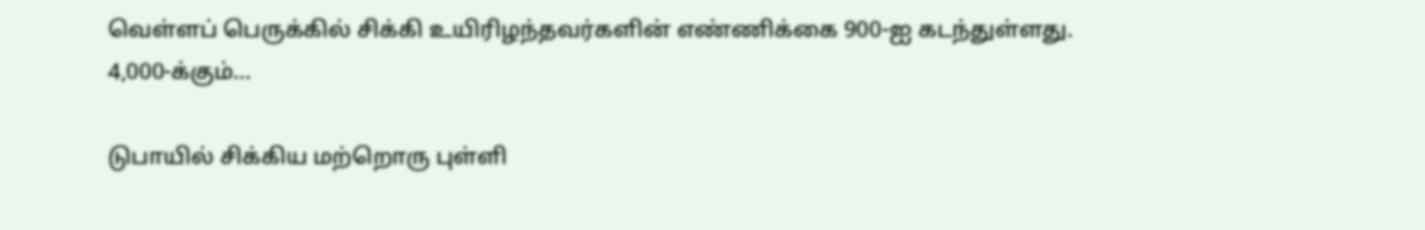வெள்ளப் பெருக்கில் சிக்கி உயிரிழந்தவர்களின் எண்ணிக்கை 900-ஐ கடந்துள்ளது. 4,000-க்கும்...

டுபாயில் சிக்கிய மற்றொரு புள்ளி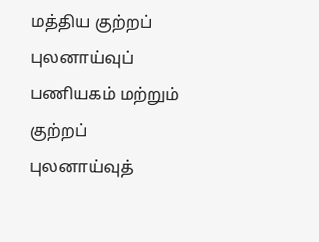மத்திய குற்றப் புலனாய்வுப் பணியகம் மற்றும் குற்றப் புலனாய்வுத்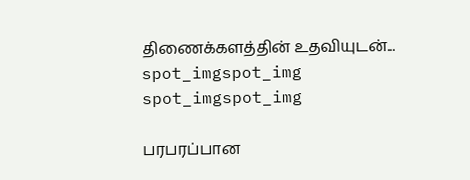திணைக்களத்தின் உதவியுடன்...
spot_imgspot_img
spot_imgspot_img

பரபரப்பான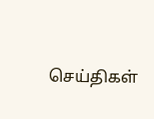செய்திகள்